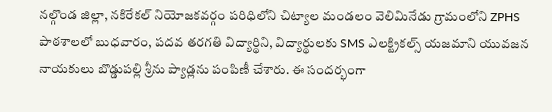నల్గొండ జిల్లా, నకిరేకల్ నియోజకవర్గం పరిధిలోని చిట్యాల మండలం వెలిమినేడు గ్రామంలోని ZPHS పాఠశాలలో బుధవారం, పదవ తరగతి విద్యార్థిని, విద్యార్థులకు SMS ఎలక్ట్రికల్స్ యజమాని యువజన నాయకులు బొడ్డుపల్లి శ్రీను ప్యాడ్లను పంపిణీ చేశారు. ఈ సందర్భంగా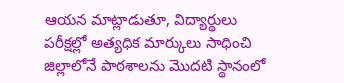ఆయన మాట్లాడుతూ, విద్యార్థులు పరీక్షల్లో అత్యధిక మార్కులు సాధించి జిల్లాలోనే పాఠశాలను మొదటి స్థానంలో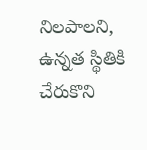నిలపాలని, ఉన్నత స్థితికి చేరుకొని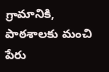గ్రామానికి, పాఠశాలకు మంచి పేరు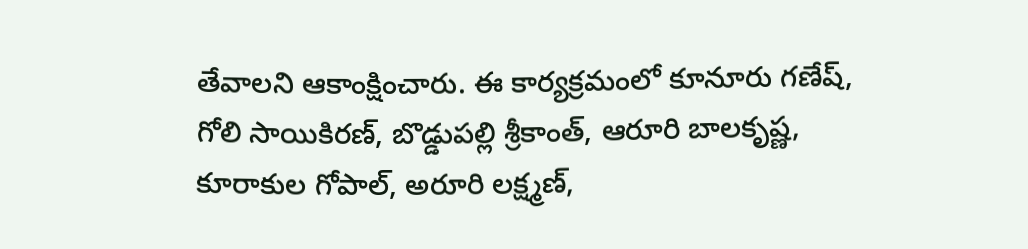తేవాలని ఆకాంక్షించారు. ఈ కార్యక్రమంలో కూనూరు గణేష్, గోలి సాయికిరణ్, బొడ్డుపల్లి శ్రీకాంత్, ఆరూరి బాలకృష్ణ, కూరాకుల గోపాల్, అరూరి లక్ష్మణ్,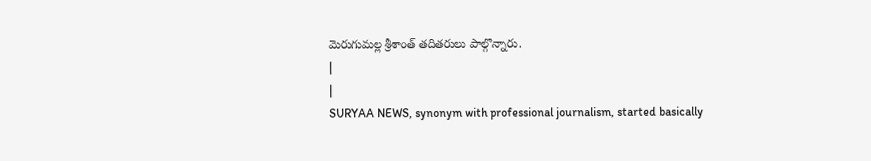మెరుగుమల్ల శ్రీశాంత్ తదితరులు పాల్గొన్నారు.
|
|
SURYAA NEWS, synonym with professional journalism, started basically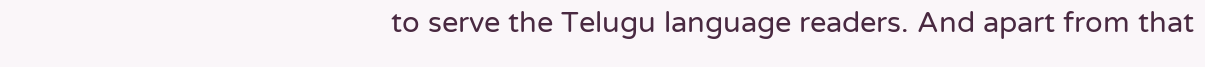to serve the Telugu language readers. And apart from that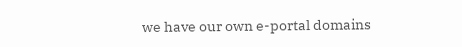we have our own e-portal domains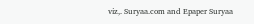viz,. Suryaa.com and Epaper Suryaa